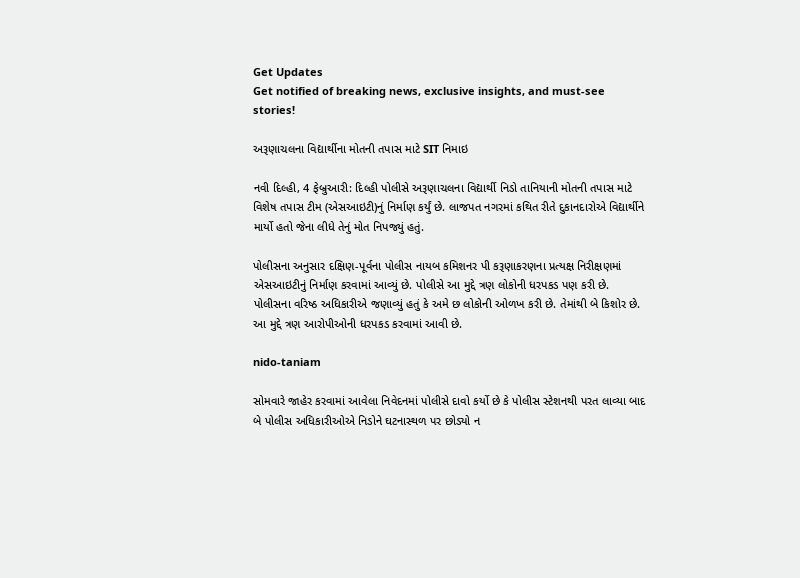Get Updates
Get notified of breaking news, exclusive insights, and must-see stories!

અરૂણાચલના વિદ્યાર્થીના મોતની તપાસ માટે SIT નિમાઇ

નવી દિલ્હી, 4 ફેબ્રુઆરી: દિલ્હી પોલીસે અરૂણાચલના વિદ્યાર્થી નિડો તાનિયાની મોતની તપાસ માટે વિશેષ તપાસ ટીમ (એસઆઇટી)નું નિર્માણ કર્યું છે. લાજપત નગરમાં કથિત રીતે દુકાનદારોએ વિદ્યાર્થીને માર્યો હતો જેના લીધે તેનું મોત નિપજ્યું હતું.

પોલીસના અનુસાર દક્ષિણ-પૂર્વના પોલીસ નાયબ કમિશનર પી કરૂણાકરણના પ્રત્યક્ષ નિરીક્ષણમાં એસઆઇટીનું નિર્માણ કરવામાં આવ્યું છે. પોલીસે આ મુદ્દે ત્રણ લોકોની ધરપકડ પણ કરી છે. પોલીસના વરિષ્ઠ અધિકારીએ જણાવ્યું હતું કે અમે છ લોકોની ઓળખ કરી છે. તેમાંથી બે કિશોર છે. આ મુદ્દે ત્રણ આરોપીઓની ધરપકડ કરવામાં આવી છે.

nido-taniam

સોમવારે જાહેર કરવામાં આવેલા નિવેદનમાં પોલીસે દાવો કર્યો છે કે પોલીસ સ્ટેશનથી પરત લાવ્યા બાદ બે પોલીસ અધિકારીઓએ નિડોને ઘટનાસ્થળ પર છોડ્યો ન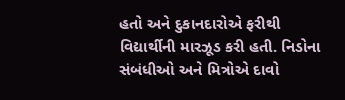હતો અને દુકાનદારોએ ફરીથી વિદ્યાર્થીની મારઝૂડ કરી હતી. નિડોના સંબંધીઓ અને મિત્રોએ દાવો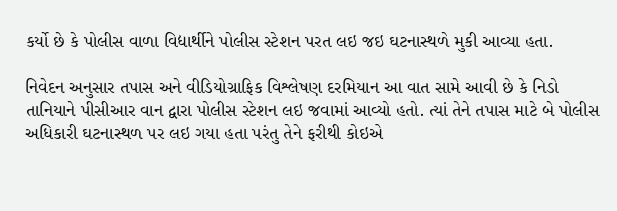કર્યો છે કે પોલીસ વાળા વિદ્યાર્થીને પોલીસ સ્ટેશન પરત લઇ જઇ ઘટનાસ્થળે મુકી આવ્યા હતા.

નિવેદન અનુસાર તપાસ અને વીડિયોગ્રાફિક વિશ્લેષણ દરમિયાન આ વાત સામે આવી છે કે નિડો તાનિયાને પીસીઆર વાન દ્વારા પોલીસ સ્ટેશન લઇ જવામાં આવ્યો હતો. ત્યાં તેને તપાસ માટે બે પોલીસ અધિકારી ઘટનાસ્થળ પર લઇ ગયા હતા પરંતુ તેને ફરીથી કોઇએ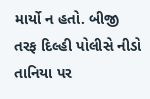માર્યો ન હતો. બીજી તરફ દિલ્હી પોલીસે નીડો તાનિયા પર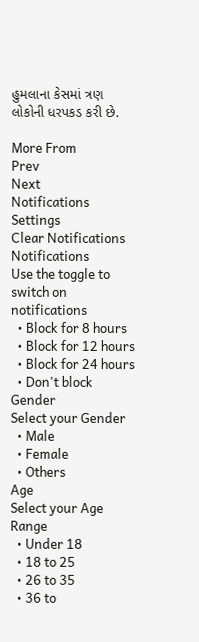હુમલાના કેસમાં ત્રણ લોકોની ધરપકડ કરી છે.

More From
Prev
Next
Notifications
Settings
Clear Notifications
Notifications
Use the toggle to switch on notifications
  • Block for 8 hours
  • Block for 12 hours
  • Block for 24 hours
  • Don't block
Gender
Select your Gender
  • Male
  • Female
  • Others
Age
Select your Age Range
  • Under 18
  • 18 to 25
  • 26 to 35
  • 36 to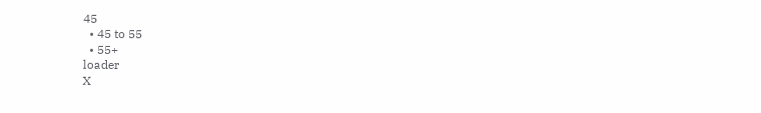45
  • 45 to 55
  • 55+
loader
X